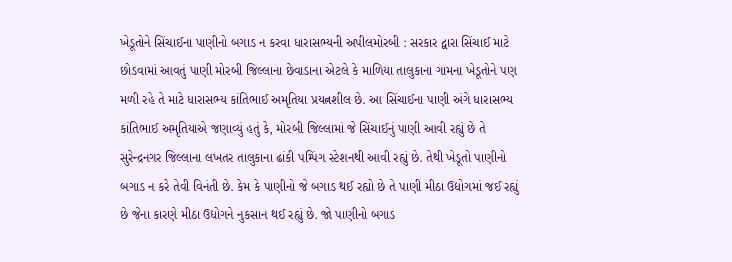ખેડૂતોને સિંચાઈના પાણીનો બગાડ ન કરવા ધારાસભ્યની અપીલમોરબી : સરકાર દ્વારા સિંચાઈ માટે છોડવામાં આવતું પાણી મોરબી જિલ્લાના છેવાડાના એટલે કે માળિયા તાલુકાના ગામના ખેડૂતોને પણ મળી રહે તે માટે ધારાસભ્ય કાંતિભાઈ અમૃતિયા પ્રયત્નશીલ છે. આ સિંચાઈના પાણી અંગે ધારાસભ્ય કાંતિભાઈ અમૃતિયાએ જણાવ્યું હતું કે, મોરબી જિલ્લામાં જે સિંચાઈનું પાણી આવી રહ્યું છે તે સુરેન્દ્રનગર જિલ્લાના લખતર તાલુકાના ઢાંકી પમ્પિંગ સ્ટેશનથી આવી રહ્યું છે. તેથી ખેડૂતો પાણીનો બગાડ ન કરે તેવી વિનંતી છે. કેમ કે પાણીનો જે બગાડ થઈ રહ્યો છે તે પાણી મીઠા ઉદ્યોગમાં જઈ રહ્યું છે જેના કારણે મીઠા ઉદ્યોગને નુકસાન થઈ રહ્યું છે. જો પાણીનો બગાડ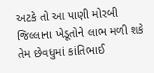અટકે તો આ પાણી મોરબી જિલ્લાના ખેડૂતોને લાભ મળી શકે તેમ છેવધુમાં કાંતિભાઈ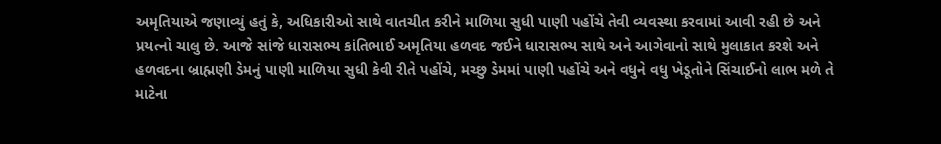અમૃતિયાએ જણાવ્યું હતું કે, અધિકારીઓ સાથે વાતચીત કરીને માળિયા સુધી પાણી પહોંચે તેવી વ્યવસ્થા કરવામાં આવી રહી છે અને પ્રયત્નો ચાલુ છે. આજે સાંજે ધારાસભ્ય કાંતિભાઈ અમૃતિયા હળવદ જઈને ધારાસભ્ય સાથે અને આગેવાનો સાથે મુલાકાત કરશે અને હળવદના બ્રાહ્મણી ડેમનું પાણી માળિયા સુધી કેવી રીતે પહોંચે, મચ્છુ ડેમમાં પાણી પહોંચે અને વધુને વધુ ખેડૂતોને સિંચાઈનો લાભ મળે તે માટેના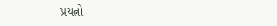પ્રયત્નો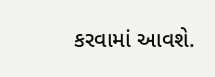કરવામાં આવશે.